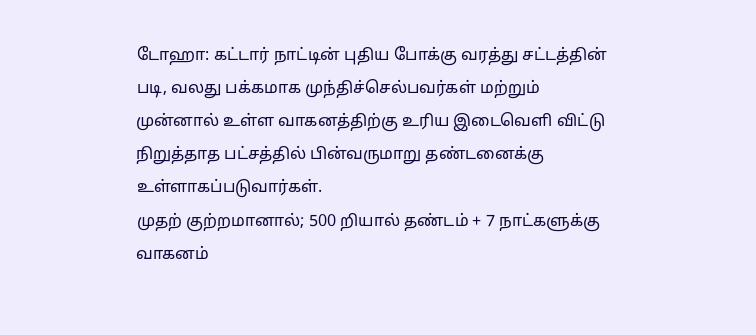டோஹா: கட்டார் நாட்டின் புதிய போக்கு வரத்து சட்டத்தின் படி, வலது பக்கமாக முந்திச்செல்பவர்கள் மற்றும் முன்னால் உள்ள வாகனத்திற்கு உரிய இடைவெளி விட்டு நிறுத்தாத பட்சத்தில் பின்வருமாறு தண்டனைக்கு உள்ளாகப்படுவார்கள்.
முதற் குற்றமானால்; 500 றியால் தண்டம் + 7 நாட்களுக்கு வாகனம்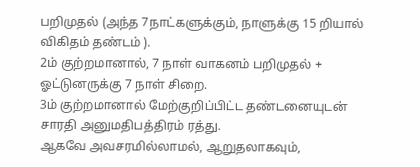பறிமுதல் (அந்த 7நாட்களுக்கும், நாளுக்கு 15 றியால் விகிதம் தண்டம் ).
2ம் குற்றமானால், 7 நாள் வாகனம் பறிமுதல் + ஓட்டுனருக்கு 7 நாள் சிறை.
3ம் குற்றமானால் மேற்குறிப்பிட்ட தண்டனையுடன் சாரதி அனுமதிபத்திரம் ரத்து.
ஆகவே அவசரமில்லாமல், ஆறுதலாகவும்,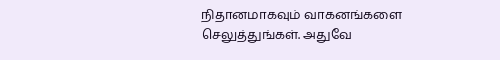நிதானமாகவும் வாகனங்களை செலுத்துங்கள். அதுவே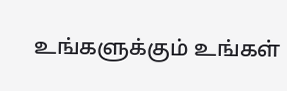உங்களுக்கும் உங்கள்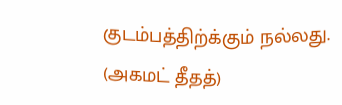குடம்பத்திற்க்கும் நல்லது.
(அகமட் தீதத்)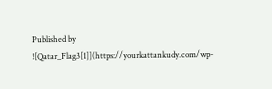Published by
![Qatar_Flag3[1]](https://yourkattankudy.com/wp-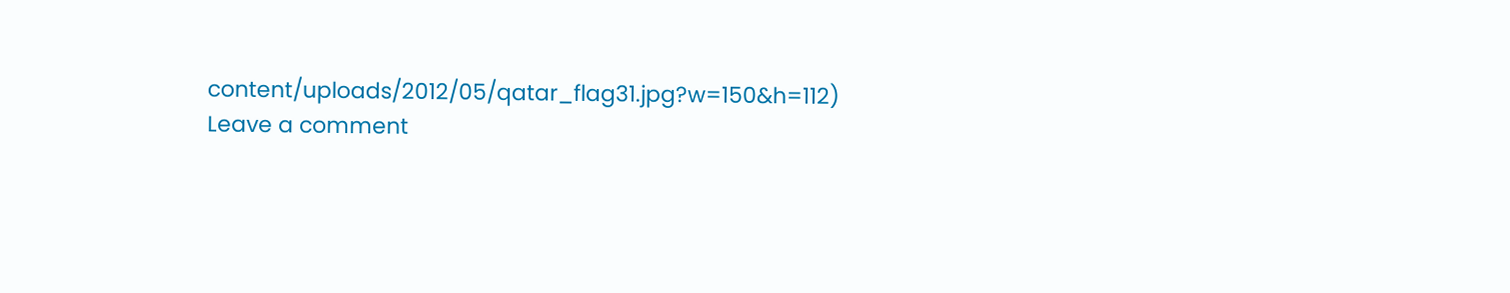content/uploads/2012/05/qatar_flag31.jpg?w=150&h=112)
Leave a comment